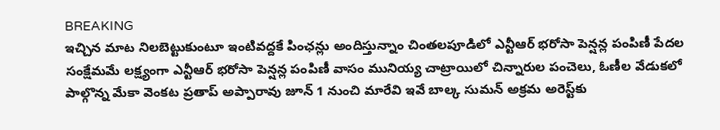BREAKING
ఇచ్చిన మాట నిలబెట్టుకుంటూ ఇంటివద్దకే పింఛన్లు అందిస్తున్నాం చింతలపూడిలో ఎన్టీఆర్ భరోసా పెన్షన్ల పంపిణీ పేదల సంక్షేమమే లక్ష్యంగా ఎన్టీఆర్ భరోసా పెన్షన్ల పంపిణీ వాసం మునియ్య చాట్రాయిలో చిన్నారుల పంచెలు, ఓణీల వేడుకలో పాల్గొన్న మేకా వెంకట ప్రతాప్ అప్పారావు జూన్ 1 నుంచి మారేవి ఇవే బాల్క సుమన్ అక్రమ అరెస్ట్‌కు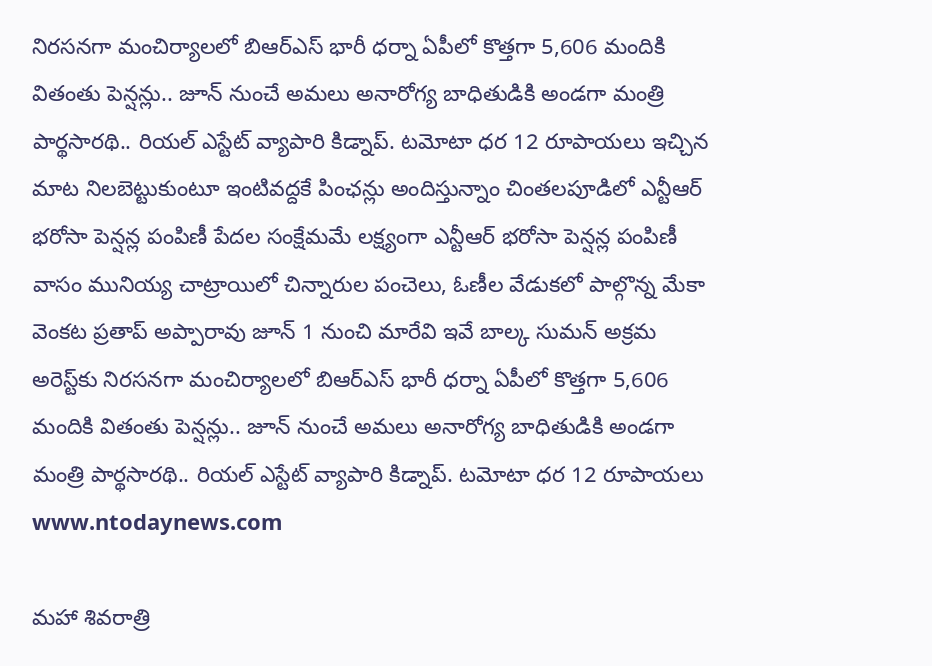నిరసనగా మంచిర్యాలలో బిఆర్‌ఎస్ భారీ ధర్నా ఏపీలో కొత్తగా 5,606 మందికి వితంతు పెన్షన్లు.. జూన్ నుంచే అమలు అనారోగ్య బాధితుడికి అండగా మంత్రి పార్థసారథి.. రియల్ ఎస్టేట్ వ్యాపారి కిడ్నాప్. టమోటా ధర 12 రూపాయలు ఇచ్చిన మాట నిలబెట్టుకుంటూ ఇంటివద్దకే పింఛన్లు అందిస్తున్నాం చింతలపూడిలో ఎన్టీఆర్ భరోసా పెన్షన్ల పంపిణీ పేదల సంక్షేమమే లక్ష్యంగా ఎన్టీఆర్ భరోసా పెన్షన్ల పంపిణీ వాసం మునియ్య చాట్రాయిలో చిన్నారుల పంచెలు, ఓణీల వేడుకలో పాల్గొన్న మేకా వెంకట ప్రతాప్ అప్పారావు జూన్ 1 నుంచి మారేవి ఇవే బాల్క సుమన్ అక్రమ అరెస్ట్‌కు నిరసనగా మంచిర్యాలలో బిఆర్‌ఎస్ భారీ ధర్నా ఏపీలో కొత్తగా 5,606 మందికి వితంతు పెన్షన్లు.. జూన్ నుంచే అమలు అనారోగ్య బాధితుడికి అండగా మంత్రి పార్థసారథి.. రియల్ ఎస్టేట్ వ్యాపారి కిడ్నాప్. టమోటా ధర 12 రూపాయలు
www.ntodaynews.com

మహా శివరాత్రి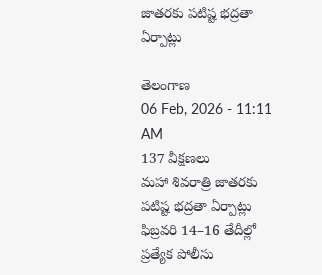జాతరకు పటిష్ట భద్రతా ఏర్పాట్లు

తెలంగాణ
06 Feb, 2026 - 11:11 AM
137 వీక్షణలు
మహా శివరాత్రి జాతరకు పటిష్ట భద్రతా ఏర్పాట్లు ఫిబ్రవరి 14–16 తేదీల్లో ప్రత్యేక పోలీసు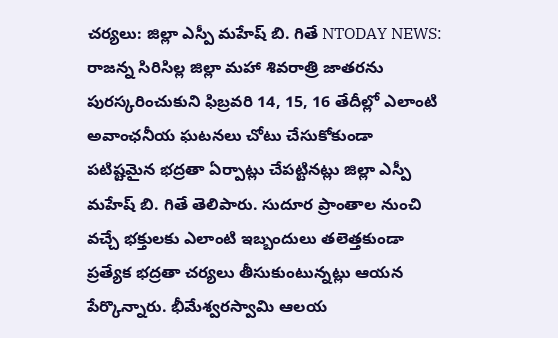చర్యలు: జిల్లా ఎస్పీ మహేష్ బి. గితే NTODAY NEWS: రాజన్న సిరిసిల్ల జిల్లా మహా శివరాత్రి జాతరను పురస్కరించుకుని ఫిబ్రవరి 14, 15, 16 తేదీల్లో ఎలాంటి అవాంఛనీయ ఘటనలు చోటు చేసుకోకుండా పటిష్టమైన భద్రతా ఏర్పాట్లు చేపట్టినట్లు జిల్లా ఎస్పీ మహేష్ బి. గితే తెలిపారు. సుదూర ప్రాంతాల నుంచి వచ్చే భక్తులకు ఎలాంటి ఇబ్బందులు తలెత్తకుండా ప్రత్యేక భద్రతా చర్యలు తీసుకుంటున్నట్లు ఆయన పేర్కొన్నారు. భీమేశ్వరస్వామి ఆలయ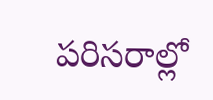పరిసరాల్లో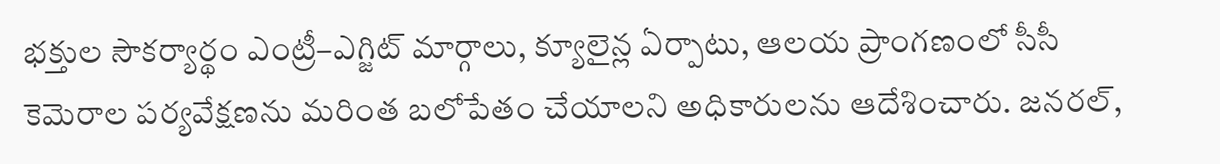భక్తుల సౌకర్యార్థం ఎంట్రీ–ఎగ్జిట్ మార్గాలు, క్యూలైన్ల ఏర్పాటు, ఆలయ ప్రాంగణంలో సీసీ కెమెరాల పర్యవేక్షణను మరింత బలోపేతం చేయాలని అధికారులను ఆదేశించారు. జనరల్,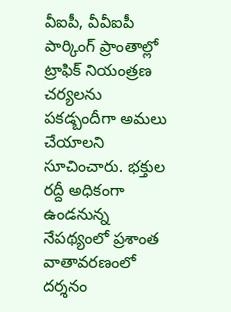వీఐపీ, వీవీఐపీ పార్కింగ్ ప్రాంతాల్లో ట్రాఫిక్ నియంత్రణ చర్యలను పకడ్బందీగా అమలు చేయాలని సూచించారు. భక్తుల రద్దీ అధికంగా ఉండనున్న నేపథ్యంలో ప్రశాంత వాతావరణంలో దర్శనం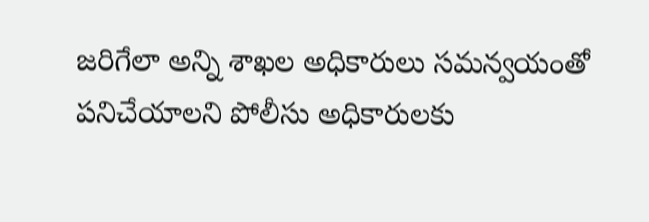జరిగేలా అన్ని శాఖల అధికారులు సమన్వయంతో పనిచేయాలని పోలీసు అధికారులకు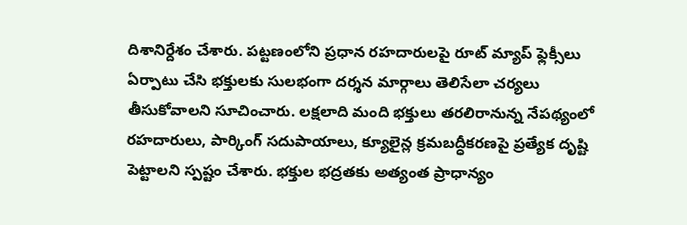దిశానిర్దేశం చేశారు. పట్టణంలోని ప్రధాన రహదారులపై రూట్ మ్యాప్ ఫ్లెక్సీలు ఏర్పాటు చేసి భక్తులకు సులభంగా దర్శన మార్గాలు తెలిసేలా చర్యలు తీసుకోవాలని సూచించారు. లక్షలాది మంది భక్తులు తరలిరానున్న నేపథ్యంలో రహదారులు, పార్కింగ్ సదుపాయాలు, క్యూలైన్ల క్రమబద్ధీకరణపై ప్రత్యేక దృష్టి పెట్టాలని స్పష్టం చేశారు. భక్తుల భద్రతకు అత్యంత ప్రాధాన్యం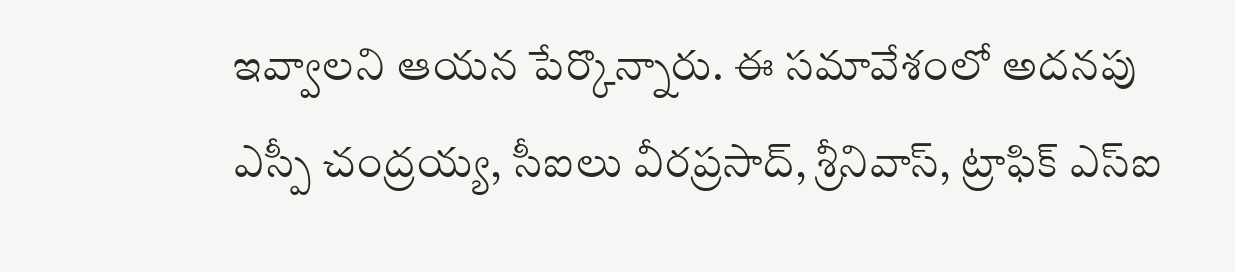ఇవ్వాలని ఆయన పేర్కొన్నారు. ఈ సమావేశంలో అదనపు ఎస్పీ చంద్రయ్య, సీఐలు వీరప్రసాద్, శ్రీనివాస్, ట్రాఫిక్ ఎస్‌ఐ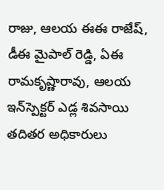రాజు, ఆలయ ఈఈ రాజేష్, డీఈ మైపాల్ రెడ్డి, ఏఈ రామకృష్ణారావు, ఆలయ ఇన్‌స్పెక్టర్ ఎడ్ల శివసాయి తదితర అధికారులు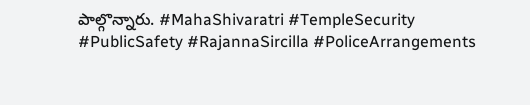పాల్గొన్నారు. #MahaShivaratri #TempleSecurity #PublicSafety #RajannaSircilla #PoliceArrangements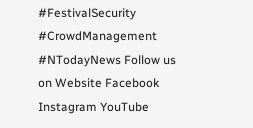#FestivalSecurity #CrowdManagement #NTodayNews Follow us on Website Facebook Instagram YouTube